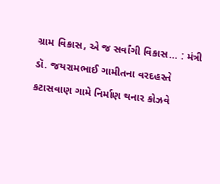ગ્રામ વિકાસ, એ જ સર્વાંગી વિકાસ… : મંત્રી ડૉ. જયરામભાઈ ગામીતના વરદહસ્તે કટાસવાણ ગામે નિર્માણ થનાર કોઝવે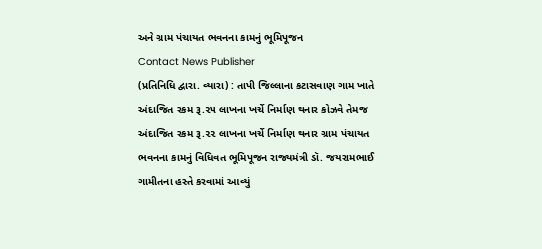અને ગ્રામ પંચાયત ભવનના કામનું ભૂમિપૂજન
Contact News Publisher
(પ્રતિનિધિ દ્વારા. વ્યારા) : તાપી જિલ્લાના કટાસવાણ ગામ ખાતે અંદાજિત રકમ રૂ.૨૫ લાખના ખર્ચે નિર્માણ થનાર કોઝવે તેમજ અંદાજિત રકમ રૂ.૨૨ લાખના ખર્ચે નિર્માણ થનાર ગ્રામ પંચાયત ભવનના કામનું વિધિવત ભૂમિપૂજન રાજ્યમંત્રી ડૉ. જયરામભાઈ ગામીતના હસ્તે કરવામાં આવ્યું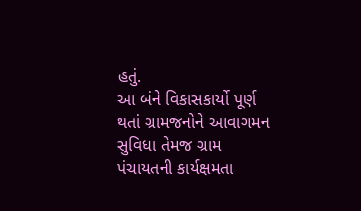હતું.
આ બંને વિકાસકાર્યો પૂર્ણ થતાં ગ્રામજનોને આવાગમન સુવિધા તેમજ ગ્રામ પંચાયતની કાર્યક્ષમતા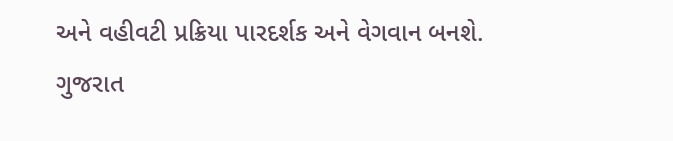અને વહીવટી પ્રક્રિયા પારદર્શક અને વેગવાન બનશે.
ગુજરાત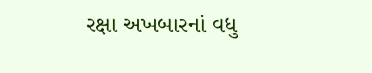રક્ષા અખબારનાં વધુ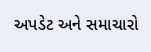અપડેટ અને સમાચારો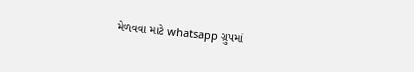મેળવવા માટે whatsapp ગ્રુપમાં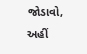જોડાવો, અહીં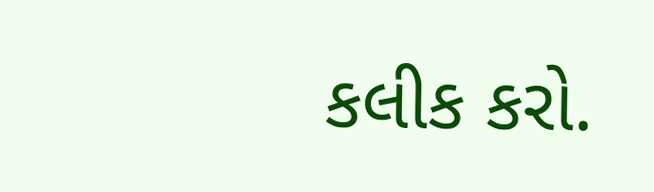કલીક કરો.